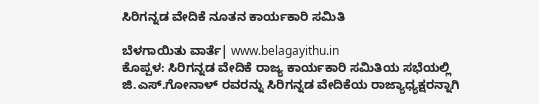ಸಿರಿಗನ್ನಡ ವೇದಿಕೆ ನೂತನ ಕಾರ್ಯಕಾರಿ ಸಮಿತಿ

ಬೆಳಗಾಯಿತು ವಾರ್ತೆ| www.belagayithu.in
ಕೊಪ್ಪಳ: ಸಿರಿಗನ್ನಡ ವೇದಿಕೆ ರಾಜ್ಯ ಕಾರ್ಯಕಾರಿ ಸಮಿತಿಯ ಸಭೆಯಲ್ಲಿ ಜಿ.ಎಸ್.ಗೋನಾಳ್ ರವರನ್ನು ಸಿರಿಗನ್ನಡ ವೇದಿಕೆಯ ರಾಜ್ಯಾಧ್ಯಕ್ಷರನ್ನಾಗಿ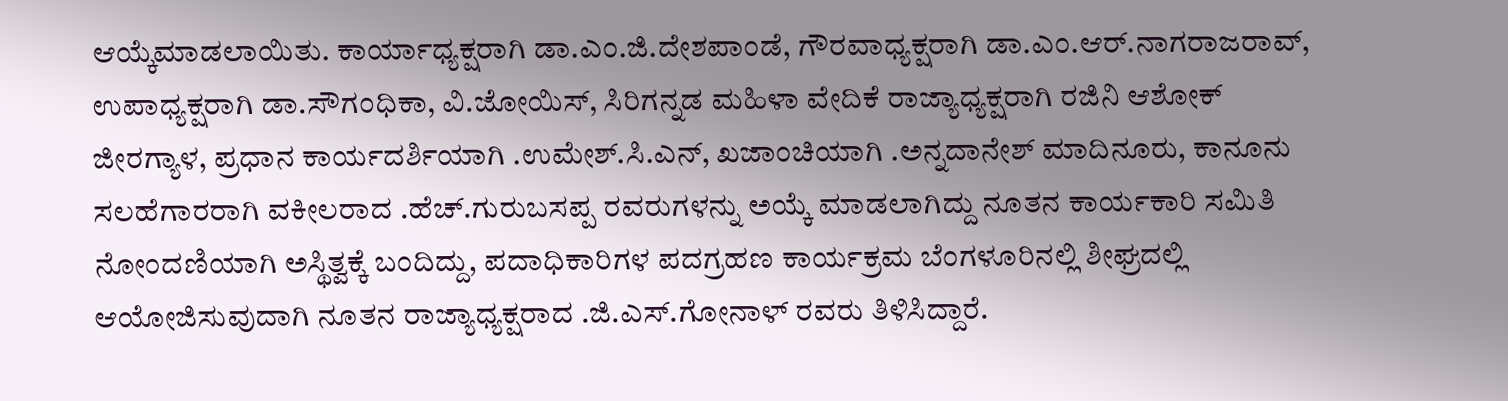ಆಯ್ಕೆಮಾಡಲಾಯಿತು. ಕಾರ್ಯಾಧ್ಯಕ್ಷರಾಗಿ ಡಾ.ಎಂ.ಜಿ.ದೇಶಪಾಂಡೆ, ಗೌರವಾಧ್ಯಕ್ಷರಾಗಿ ಡಾ.ಎಂ.ಆರ್.ನಾಗರಾಜರಾವ್, ಉಪಾಧ್ಯಕ್ಷರಾಗಿ ಡಾ.ಸೌಗಂಧಿಕಾ, ವಿ.ಜೋಯಿಸ್, ಸಿರಿಗನ್ನಡ ಮಹಿಳಾ ವೇದಿಕೆ ರಾಜ್ಯಾಧ್ಯಕ್ಷರಾಗಿ ರಜಿನಿ ಆಶೋಕ್ ಜೀರಗ್ಯಾಳ, ಪ್ರಧಾನ ಕಾರ್ಯದರ್ಶಿಯಾಗಿ .ಉಮೇಶ್.ಸಿ.ಎನ್, ಖಜಾಂಚಿಯಾಗಿ .ಅನ್ನದಾನೇಶ್ ಮಾದಿನೂರು, ಕಾನೂನು ಸಲಹೆಗಾರರಾಗಿ ವಕೀಲರಾದ .ಹೆಚ್.ಗುರುಬಸಪ್ಪ ರವರುಗಳನ್ನು ಅಯ್ಕೆ ಮಾಡಲಾಗಿದ್ದು ನೂತನ ಕಾರ್ಯಕಾರಿ ಸಮಿತಿ ನೋಂದಣಿಯಾಗಿ ಅಸ್ಥಿತ್ವಕ್ಕೆ ಬಂದಿದ್ದು, ಪದಾಧಿಕಾರಿಗಳ ಪದಗ್ರಹಣ ಕಾರ್ಯಕ್ರಮ ಬೆಂಗಳೂರಿನಲ್ಲಿ ಶೀಘ್ರದಲ್ಲಿ ಆಯೋಜಿಸುವುದಾಗಿ ನೂತನ ರಾಜ್ಯಾಧ್ಯಕ್ಷರಾದ .ಜಿ.ಎಸ್.ಗೋನಾಳ್ ರವರು ತಿಳಿಸಿದ್ದಾರೆ.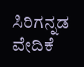ಸಿರಿಗನ್ನಡ ವೇದಿಕೆ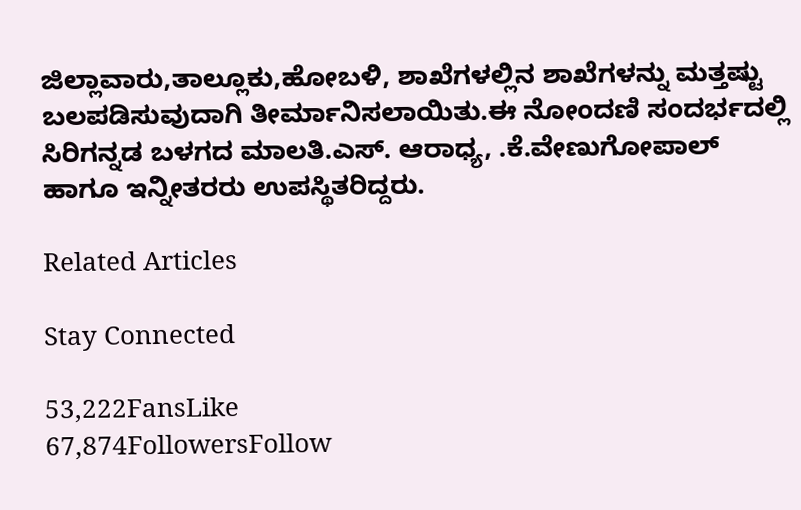ಜಿಲ್ಲಾವಾರು,ತಾಲ್ಲೂಕು,ಹೋಬಳಿ, ಶಾಖೆಗಳಲ್ಲಿನ ಶಾಖೆಗಳನ್ನು ಮತ್ತಷ್ಟು ಬಲಪಡಿಸುವುದಾಗಿ ತೀರ್ಮಾನಿಸಲಾಯಿತು.ಈ ನೋಂದಣಿ ಸಂದರ್ಭದಲ್ಲಿ ಸಿರಿಗನ್ನಡ ಬಳಗದ ಮಾಲತಿ.ಎಸ್. ಆರಾಧ್ಯ, .ಕೆ.ವೇಣುಗೋಪಾಲ್ ಹಾಗೂ ಇನ್ನೀತರರು ಉಪಸ್ಥಿತರಿದ್ದರು.

Related Articles

Stay Connected

53,222FansLike
67,874FollowersFollow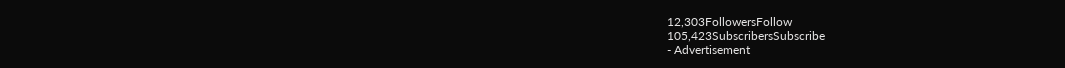12,303FollowersFollow
105,423SubscribersSubscribe
- Advertisement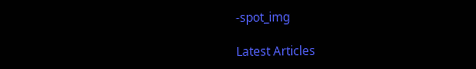-spot_img

Latest Articles